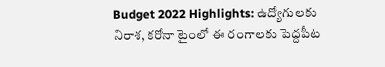Budget 2022 Highlights: ఉద్యోగులకు నిరాశ, కరోనా టైంలో ఈ రంగాలకు పెద్దపీట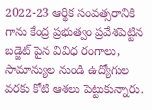2022-23 ఆర్థిక సంవత్సరానికి గాను కేంద్ర ప్రభుత్వం ప్రవేశపెట్టిన బడ్జెట్ పైన వివిధ రంగాలు, సామాన్యుల నుండి ఉద్యోగుల వరకు కోటి ఆశలు పెట్టుకున్నారు.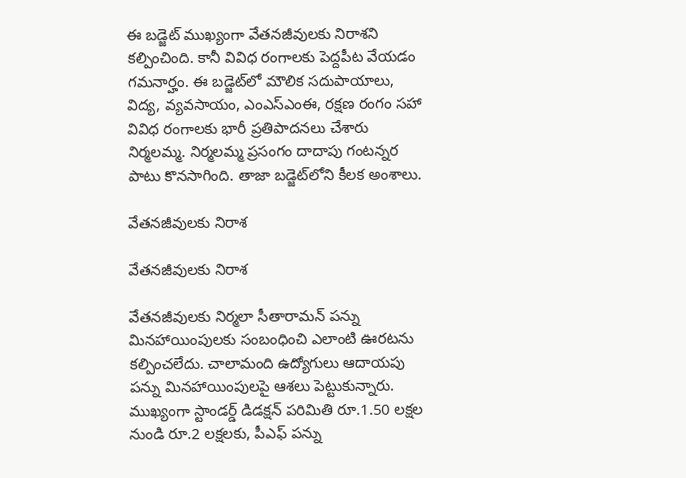ఈ బడ్జెట్ ముఖ్యంగా వేతనజీవులకు నిరాశని కల్పించింది. కానీ వివిధ రంగాలకు పెద్దపీట వేయడం గమనార్హం. ఈ బడ్జెట్‌లో మౌలిక సదుపాయాలు, విద్య, వ్యవసాయం, ఎంఎస్ఎంఈ, రక్షణ రంగం సహా వివిధ రంగాలకు భారీ ప్రతిపాదనలు చేశారు నిర్మలమ్మ. నిర్మలమ్మ ప్రసంగం దాదాపు గంటన్నర పాటు కొనసాగింది. తాజా బడ్జెట్‌లోని కీలక అంశాలు.

వేతనజీవులకు నిరాశ

వేతనజీవులకు నిరాశ

వేతనజీవులకు నిర్మలా సీతారామన్ పన్ను మినహాయింపులకు సంబంధించి ఎలాంటి ఊరటను కల్పించలేదు. చాలామంది ఉద్యోగులు ఆదాయపు పన్ను మినహాయింపులపై ఆశలు పెట్టుకున్నారు. ముఖ్యంగా స్టాండర్డ్ డిడక్షన్ పరిమితి రూ.1.50 లక్షల నుండి రూ.2 లక్షలకు, పీఎఫ్ పన్ను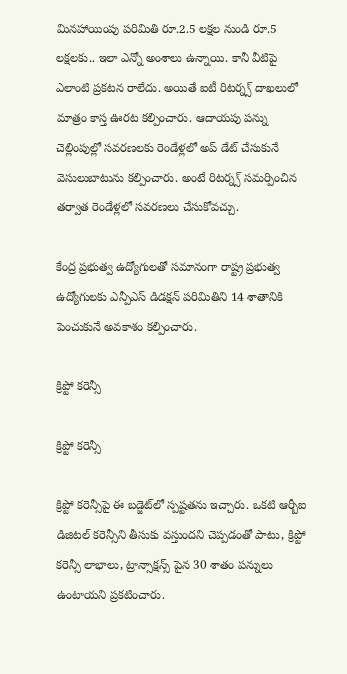మినహాయింపు పరిమితి రూ.2.5 లక్షల నుండి రూ.5 లక్షలకు.. ఇలా ఎన్నో అంశాలు ఉన్నాయి. కానీ వీటిపై ఎలాంటి ప్రకటన రాలేదు. అయితే ఐటీ రిటర్న్స్ దాఖలులో మాత్రం కాస్త ఊరట కల్పించారు. ఆదాయపు పన్ను చెల్లింపుల్లో సవరణలకు రెండేళ్లలో అప్ డేట్ చేసుకునే వెసులుబాటును కల్పించారు. అంటే రిటర్న్స్ సమర్పించిన తర్వాత రెండేళ్లలో సవరణలు చేసుకోవచ్చు.

కేంద్ర ప్రభుత్వ ఉద్యోగులతో సమానంగా రాష్ట్ర ప్రభుత్వ ఉద్యోగులకు ఎన్పీఎస్ డిడక్షన్ పరిమితిని 14 శాతానికి పెంచుకునే అవకాశం కల్పించారు.

క్రిప్టో కరెన్సీ

క్రిప్టో కరెన్సీ

క్రిప్టో కరెన్సీపై ఈ బడ్జెట్‌లో స్పష్టతను ఇచ్చారు. ఒకటి ఆర్బీఐ డిజిటల్ కరెన్సీని తీసుకు వస్తుందని చెప్పడంతో పాటు, క్రిప్టో కరెన్సీ లాభాలు, ట్రాన్సాక్షన్స్ పైన 30 శాతం పన్నులు ఉంటాయని ప్రకటించారు.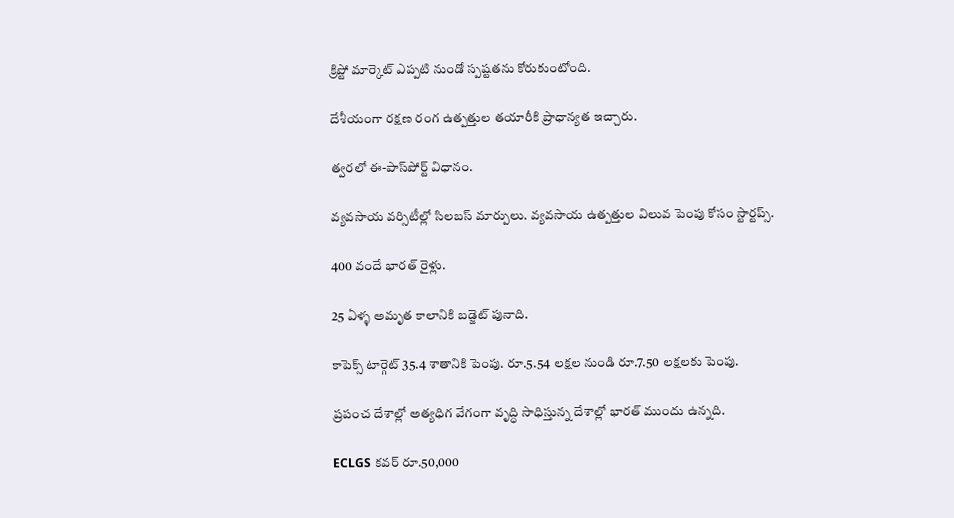క్రిప్టో మార్కెట్ ఎప్పటి నుండో స్పష్టతను కోరుకుంటోంది.

దేశీయంగా రక్షణ రంగ ఉత్పత్తుల తయారీకి ప్రాధాన్యత ఇచ్చారు.

త్వరలో ఈ-పాస్‌పోర్ట్ విధానం.

వ్యవసాయ వర్సిటీల్లో సిలబస్ మార్పులు. వ్యవసాయ ఉత్పత్తుల విలువ పెంపు కోసం స్టార్టప్స్.

400 వందే భారత్ రైళ్లు.

25 ఏళ్ళ అమృత కాలానికి బడ్జెట్ పునాది.

కాపెక్స్ టార్గెట్ 35.4 శాతానికి పెంపు. రూ.5.54 లక్షల నుండి రూ.7.50 లక్షలకు పెంపు.

ప్రపంచ దేశాల్లో అత్యధిగ వేగంగా వృద్ధి సాధిస్తున్న దేశాల్లో భారత్ ముందు ఉన్నది.

ECLGS కవర్ రూ.50,000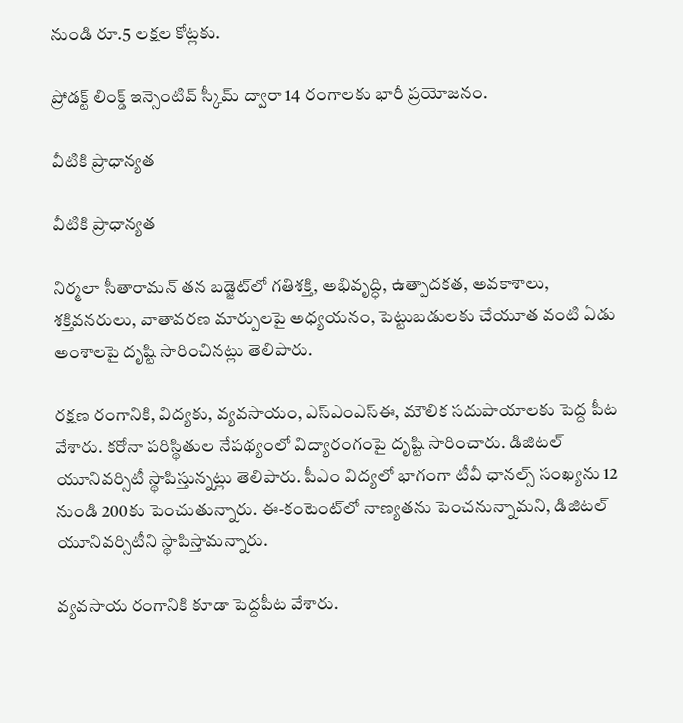నుండి రూ.5 లక్షల కోట్లకు.

ప్రోడక్ట్ లింక్డ్ ఇన్సెంటివ్ స్కీమ్ ద్వారా 14 రంగాలకు భారీ ప్రయోజనం.

వీటికి ప్రాధాన్యత

వీటికి ప్రాధాన్యత

నిర్మలా సీతారామన్ తన బడ్జెట్‌లో గతిశక్తి, అభివృద్ధి, ఉత్పాదకత, అవకాశాలు, శక్తివనరులు, వాతావరణ మార్పులపై అధ్యయనం, పెట్టుబడులకు చేయూత వంటి ఏడు అంశాలపై దృష్టి సారించినట్లు తెలిపారు.

రక్షణ రంగానికి, విద్యకు, వ్యవసాయం, ఎస్ఎంఎస్ఈ, మౌలిక సదుపాయాలకు పెద్ద పీట వేశారు. కరోనా పరిస్థితుల నేపథ్యంలో విద్యారంగంపై దృష్టి సారించారు. డిజిటల్ యూనివర్సిటీ స్థాపిస్తున్నట్లు తెలిపారు. పీఎం విద్యలో భాగంగా టీవీ ఛానల్స్ సంఖ్యను 12 నుండి 200కు పెంచుతున్నారు. ఈ-కంటెంట్‌లో నాణ్యతను పెంచనున్నామని, డిజిటల్ యూనివర్సిటీని స్థాపిస్తామన్నారు.

వ్యవసాయ రంగానికి కూడా పెద్దపీట వేశారు.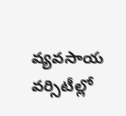వ్యవసాయ వర్సిటీల్లో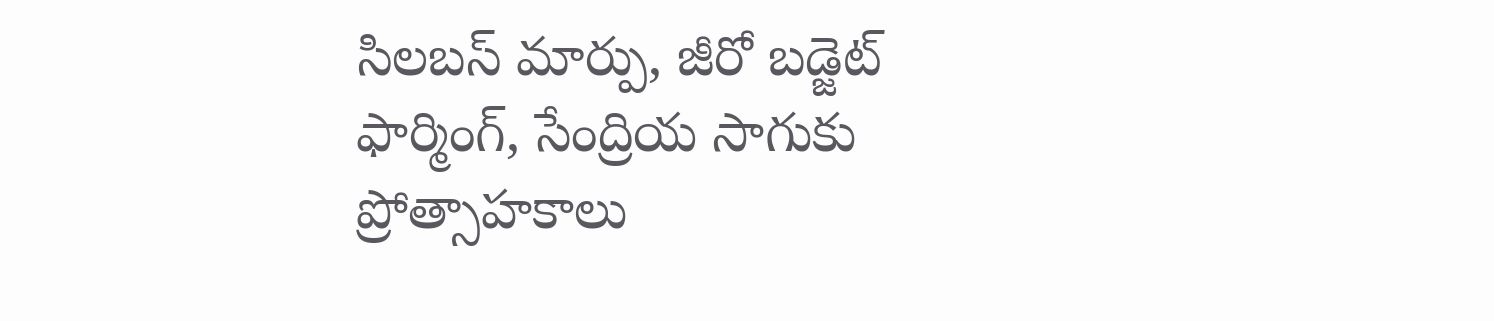సిలబస్ మార్పు, జీరో బడ్జెట్ ఫార్మింగ్, సేంద్రియ సాగుకు ప్రోత్సాహకాలు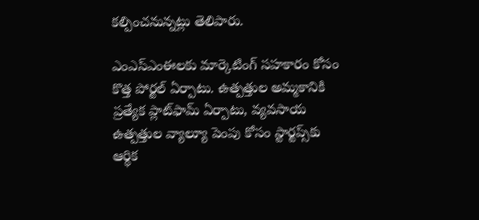కల్పించనున్నట్లు తెలిపారు.

ఎంఎస్ఎంఈలకు మార్కెటింగ్ సహకారం కోసం కొత్త పోర్టల్ ఏర్పాటు. ఉత్పత్తుల అమ్మకానికి ప్రత్యేక ప్లాట్‌ఫామ్ ఏర్పాటు, వ్యవసాయ ఉత్పత్తుల వ్యాల్యూ పెంపు కోసం స్టార్టప్స్‌కు ఆర్థిక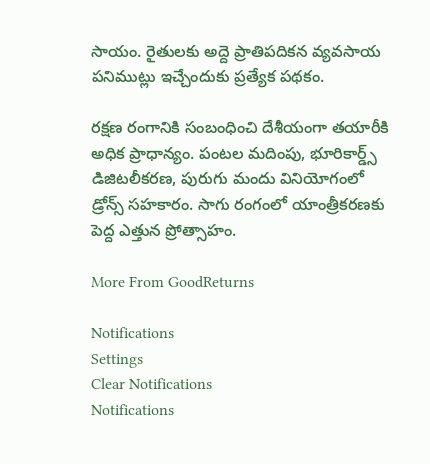సాయం. రైతులకు అద్దె ప్రాతిపదికన వ్యవసాయ పనిముట్లు ఇచ్చేందుకు ప్రత్యేక పథకం.

రక్షణ రంగానికి సంబంధించి దేశీయంగా తయారీకి అధిక ప్రాధాన్యం. పంటల మదింపు, భూరికార్డ్స్ డిజిటలీకరణ, పురుగు మందు వినియోగంలో డ్రోన్స్ సహకారం. సాగు రంగంలో యాంత్రీకరణకు పెద్ద ఎత్తున ప్రోత్సాహం.

More From GoodReturns

Notifications
Settings
Clear Notifications
Notifications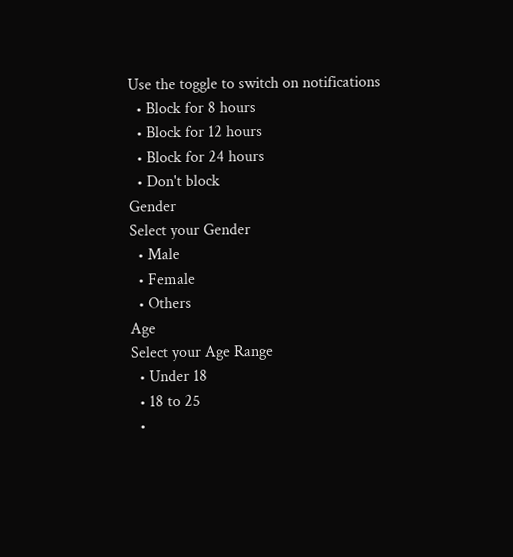Use the toggle to switch on notifications
  • Block for 8 hours
  • Block for 12 hours
  • Block for 24 hours
  • Don't block
Gender
Select your Gender
  • Male
  • Female
  • Others
Age
Select your Age Range
  • Under 18
  • 18 to 25
  •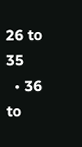26 to 35
  • 36 to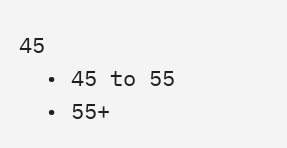45
  • 45 to 55
  • 55+